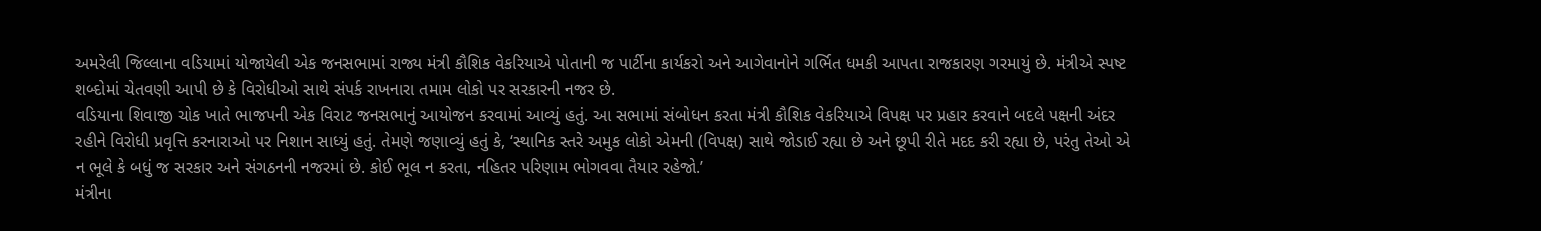અમરેલી જિલ્લાના વડિયામાં યોજાયેલી એક જનસભામાં રાજ્ય મંત્રી કૌશિક વેકરિયાએ પોતાની જ પાર્ટીના કાર્યકરો અને આગેવાનોને ગર્ભિત ધમકી આપતા રાજકારણ ગરમાયું છે. મંત્રીએ સ્પષ્ટ શબ્દોમાં ચેતવણી આપી છે કે વિરોધીઓ સાથે સંપર્ક રાખનારા તમામ લોકો પર સરકારની નજર છે.
વડિયાના શિવાજી ચોક ખાતે ભાજપની એક વિરાટ જનસભાનું આયોજન કરવામાં આવ્યું હતું. આ સભામાં સંબોધન કરતા મંત્રી કૌશિક વેકરિયાએ વિપક્ષ પર પ્રહાર કરવાને બદલે પક્ષની અંદર રહીને વિરોધી પ્રવૃત્તિ કરનારાઓ પર નિશાન સાધ્યું હતું. તેમણે જણાવ્યું હતું કે, ‘સ્થાનિક સ્તરે અમુક લોકો એમની (વિપક્ષ) સાથે જોડાઈ રહ્યા છે અને છૂપી રીતે મદદ કરી રહ્યા છે, પરંતુ તેઓ એ ન ભૂલે કે બધું જ સરકાર અને સંગઠનની નજરમાં છે. કોઈ ભૂલ ન કરતા, નહિતર પરિણામ ભોગવવા તૈયાર રહેજો.’
મંત્રીના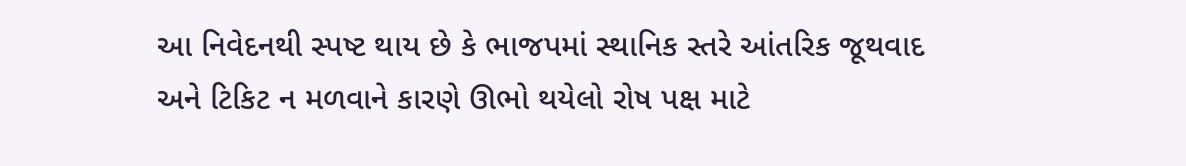આ નિવેદનથી સ્પષ્ટ થાય છે કે ભાજપમાં સ્થાનિક સ્તરે આંતરિક જૂથવાદ અને ટિકિટ ન મળવાને કારણે ઊભો થયેલો રોષ પક્ષ માટે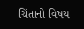ચિંતાનો વિષય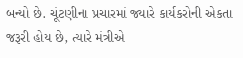બન્યો છે. ચૂંટણીના પ્રચારમાં જ્યારે કાર્યકરોની એકતા જરૂરી હોય છે, ત્યારે મંત્રીએ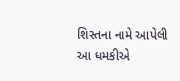શિસ્તના નામે આપેલી આ ધમકીએ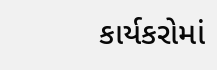કાર્યકરોમાં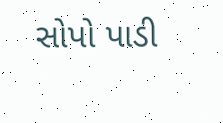સોપો પાડી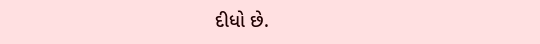દીધો છે.